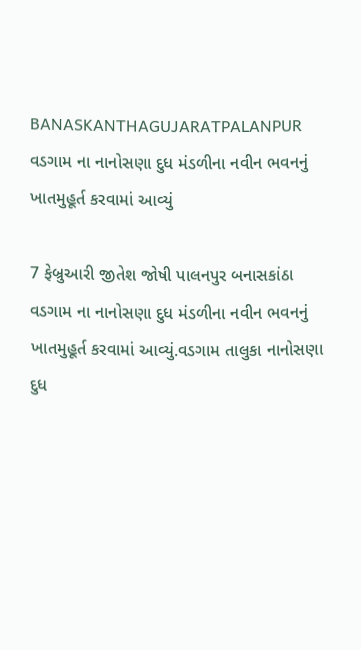BANASKANTHAGUJARATPALANPUR
વડગામ ના નાનોસણા દુધ મંડળીના નવીન ભવનનું ખાતમુહૂર્ત કરવામાં આવ્યું

7 ફેબ્રુઆરી જીતેશ જોષી પાલનપુર બનાસકાંઠા
વડગામ ના નાનોસણા દુધ મંડળીના નવીન ભવનનું ખાતમુહૂર્ત કરવામાં આવ્યું.વડગામ તાલુકા નાનોસણા દુધ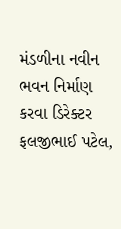મંડળીના નવીન ભવન નિર્માણ કરવા ડિરેક્ટર ફલજીભાઈ પટેલ,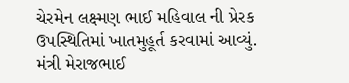ચેરમેન લક્ષ્મણ ભાઈ મહિવાલ ની પ્રેરક ઉપસ્થિતિમાં ખાતમુહૂર્ત કરવામાં આવ્યું. મંત્રી મેરાજભાઈ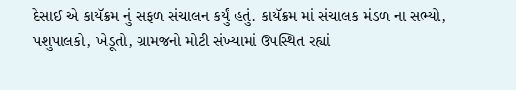દેસાઈ એ કાયૅક્રમ નું સફળ સંચાલન કર્યું હતું. કાયૅક્રમ માં સંચાલક મંડળ ના સભ્યો, પશુપાલકો, ખેડૂતો, ગ્રામજનો મોટી સંખ્યામાં ઉપસ્થિત રહ્યાં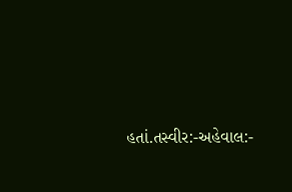હતાં.તસ્વીર:-અહેવાલ:-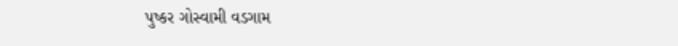પુષ્કર ગોસ્વામી વડગામ